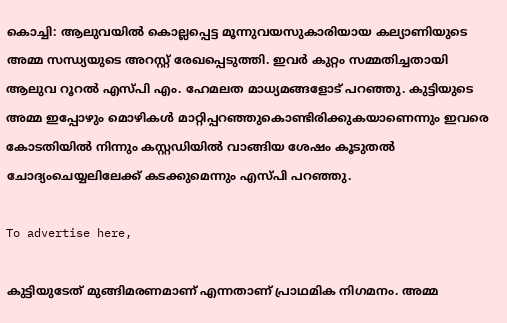കൊച്ചി: ആലുവയില്‍ കൊല്ലപ്പെട്ട മൂന്നുവയസുകാരിയായ കല്യാണിയുടെ അമ്മ സന്ധ്യയുടെ അറസ്റ്റ് രേഖപ്പെടുത്തി. ഇവര്‍ കുറ്റം സമ്മതിച്ചതായി ആലുവ റൂറല്‍ എസ്പി എം. ഹേമലത മാധ്യമങ്ങളോട് പറഞ്ഞു. കുട്ടിയുടെ അമ്മ ഇപ്പോഴും മൊഴികള്‍ മാറ്റിപ്പറഞ്ഞുകൊണ്ടിരിക്കുകയാണെന്നും ഇവരെ കോടതിയില്‍ നിന്നും കസ്റ്റഡിയില്‍ വാങ്ങിയ ശേഷം കൂടുതല്‍ ചോദ്യംചെയ്യലിലേക്ക് കടക്കുമെന്നും എസ്പി പറഞ്ഞു.

To advertise here,

കുട്ടിയുടേത് മുങ്ങിമരണമാണ് എന്നതാണ് പ്രാഥമിക നിഗമനം. അമ്മ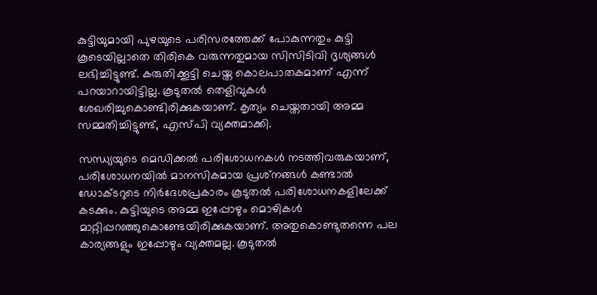കുട്ടിയുമായി പുഴയുടെ പരിസരത്തേക്ക് പോകുന്നതും കുട്ടി കൂടെയില്ലാതെ തിരികെ വരുന്നതുമായ സിസിടിവി ദൃശ്യങ്ങള്‍ ലഭിച്ചിട്ടുണ്ട്. കരുതിക്കൂട്ടി ചെയ്ത കൊലപാതകമാണ് എന്ന് പറയാറായിട്ടില്ല. കൂടുതല്‍ തെളിവുകള്‍ ശേഖരിച്ചുകൊണ്ടിരിക്കുകയാണ്. കൃത്യം ചെയ്തതായി അമ്മ സമ്മതിച്ചിട്ടുണ്ട്, എസ്പി വ്യക്തമാക്കി.

സന്ധ്യയുടെ മെഡിക്കല്‍ പരിശോധനകള്‍ നടത്തിവരുകയാണ്, പരിശോധനയില്‍ മാനസികമായ പ്രശ്‌നങ്ങള്‍ കണ്ടാല്‍ ഡോക്ടറുടെ നിര്‍ദേശപ്രകാരം കൂടുതല്‍ പരിശോധനകളിലേക്ക് കടക്കും. കുട്ടിയുടെ അമ്മ ഇപ്പോഴും മൊഴികള്‍ മാറ്റിപ്പറഞ്ഞുകൊണ്ടേയിരിക്കുകയാണ്. അതുകൊണ്ടുതന്നെ പല കാര്യങ്ങളും ഇപ്പോഴും വ്യക്തമല്ല. കൂടുതല്‍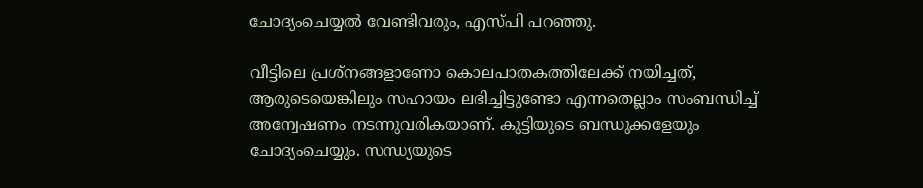ചോദ്യംചെയ്യല്‍ വേണ്ടിവരും, എസ്പി പറഞ്ഞു.

വീട്ടിലെ പ്രശ്‌നങ്ങളാണോ കൊലപാതകത്തിലേക്ക് നയിച്ചത്, ആരുടെയെങ്കിലും സഹായം ലഭിച്ചിട്ടുണ്ടോ എന്നതെല്ലാം സംബന്ധിച്ച് അന്വേഷണം നടന്നുവരികയാണ്. കുട്ടിയുടെ ബന്ധുക്കളേയും ചോദ്യംചെയ്യും. സന്ധ്യയുടെ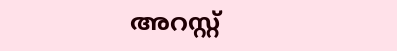അറസ്റ്റ്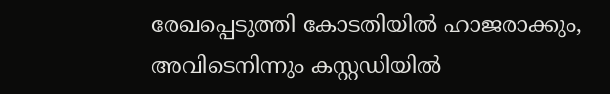രേഖപ്പെടുത്തി കോടതിയില്‍ ഹാജരാക്കും, അവിടെനിന്നും കസ്റ്റഡിയില്‍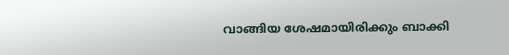വാങ്ങിയ ശേഷമായിരിക്കും ബാക്കി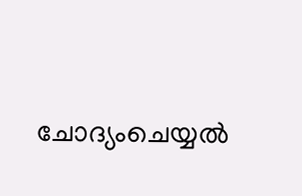ചോദ്യംചെയ്യല്‍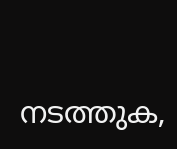നടത്തുക,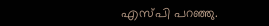എസ്പി പറഞ്ഞു.